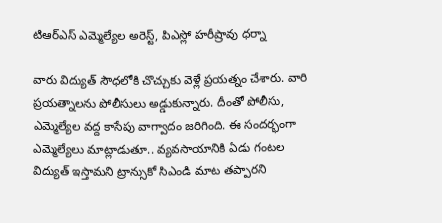టిఆర్ఎస్ ఎమ్మెల్యేల అరెస్ట్, పిఎస్లో హరీష్రావు ధర్నా

వారు విద్యుత్ సౌధలోకి చొచ్చుకు వెళ్లే ప్రయత్నం చేశారు. వారి ప్రయత్నాలను పోలీసులు అడ్డుకున్నారు. దీంతో పోలీసు, ఎమ్మెల్యేల వద్ద కాసేపు వాగ్వాదం జరిగింది. ఈ సందర్భంగా ఎమ్మెల్యేలు మాట్లాడుతూ.. వ్యవసాయానికి ఏడు గంటల విద్యుత్ ఇస్తామని ట్రాన్సుకో సిఎండి మాట తప్పారని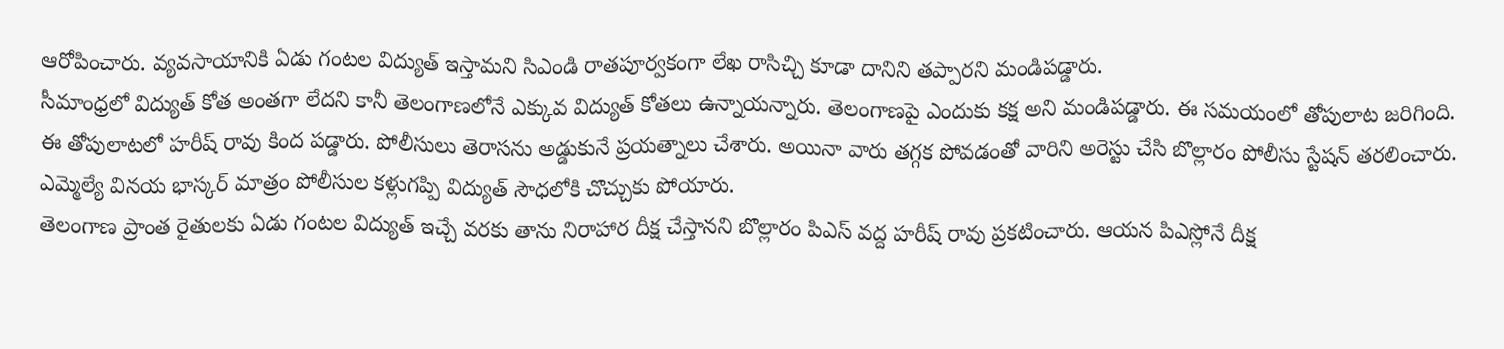ఆరోపించారు. వ్యవసాయానికి ఏడు గంటల విద్యుత్ ఇస్తామని సిఎండి రాతపూర్వకంగా లేఖ రాసిచ్చి కూడా దానిని తప్పారని మండిపడ్డారు.
సీమాంధ్రలో విద్యుత్ కోత అంతగా లేదని కానీ తెలంగాణలోనే ఎక్కువ విద్యుత్ కోతలు ఉన్నాయన్నారు. తెలంగాణపై ఎందుకు కక్ష అని మండిపడ్డారు. ఈ సమయంలో తోపులాట జరిగింది. ఈ తోపులాటలో హరీష్ రావు కింద పడ్డారు. పోలీసులు తెరాసను అడ్డుకునే ప్రయత్నాలు చేశారు. అయినా వారు తగ్గక పోవడంతో వారిని అరెస్టు చేసి బొల్లారం పోలీసు స్టేషన్ తరలించారు. ఎమ్మెల్యే వినయ భాస్కర్ మాత్రం పోలీసుల కళ్లుగప్పి విద్యుత్ సౌధలోకి చొచ్చుకు పోయారు.
తెలంగాణ ప్రాంత రైతులకు ఏడు గంటల విద్యుత్ ఇచ్చే వరకు తాను నిరాహార దీక్ష చేస్తానని బొల్లారం పిఎస్ వద్ద హరీష్ రావు ప్రకటించారు. ఆయన పిఎస్లోనే దీక్ష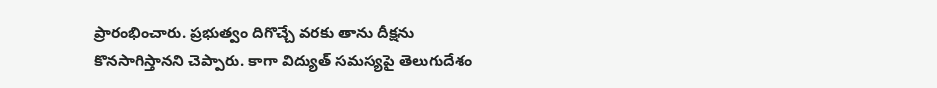ప్రారంభించారు. ప్రభుత్వం దిగొచ్చే వరకు తాను దీక్షను కొనసాగిస్తానని చెప్పారు. కాగా విద్యుత్ సమస్యపై తెలుగుదేశం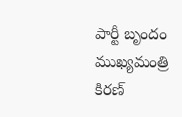పార్టీ బృందం ముఖ్యమంత్రి కిరణ్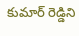కుమార్ రెడ్డిని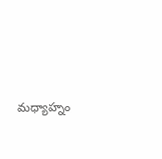మధ్యాహ్నం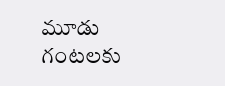మూడు గంటలకు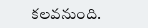కలవనుంది.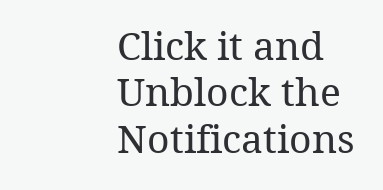Click it and Unblock the Notifications